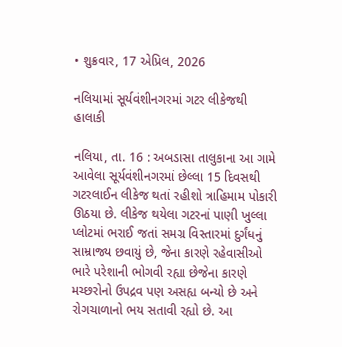• શુક્રવાર, 17 એપ્રિલ, 2026

નલિયામાં સૂર્યવંશીનગરમાં ગટર લીકેજથી હાલાકી

નલિયા, તા. 16 : અબડાસા તાલુકાના આ ગામે આવેલા સૂર્યવંશીનગરમાં છેલ્લા 15 દિવસથી ગટરલાઈન લીકેજ થતાં રહીશો ત્રાહિમામ પોકારી ઊઠયા છે. લીકેજ થયેલા ગટરનાં પાણી ખુલ્લા પ્લોટમાં ભરાઈ જતાં સમગ્ર વિસ્તારમાં દુર્ગંધનું સામ્રાજ્ય છવાયું છે, જેના કારણે રહેવાસીઓ ભારે પરેશાની ભોગવી રહ્યા છેજેના કારણે મચ્છરોનો ઉપદ્રવ પણ અસહ્ય બન્યો છે અને રોગચાળાનો ભય સતાવી રહ્યો છે. આ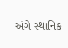અંગે સ્થાનિક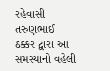રહેવાસી તરુણભાઈ ઠક્કર દ્વારા આ સમસ્યાનો વહેલી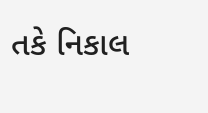તકે નિકાલ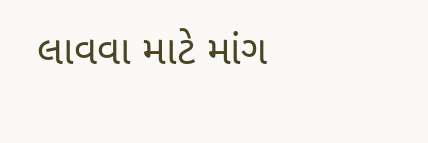લાવવા માટે માંગ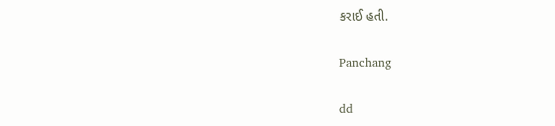કરાઈ હતી.

Panchang

dd